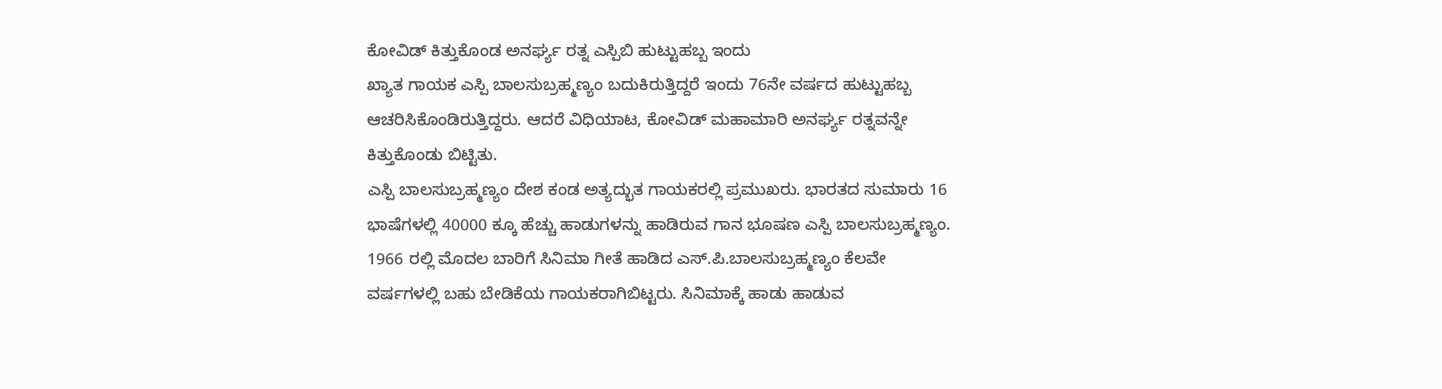ಕೋವಿಡ್ ಕಿತ್ತುಕೊಂಡ ಅನರ್ಘ್ಯ ರತ್ನ ಎಸ್ಪಿಬಿ ಹುಟ್ಟುಹಬ್ಬ ಇಂದು
ಖ್ಯಾತ ಗಾಯಕ ಎಸ್ಪಿ ಬಾಲಸುಬ್ರಹ್ಮಣ್ಯಂ ಬದುಕಿರುತ್ತಿದ್ದರೆ ಇಂದು 76ನೇ ವರ್ಷದ ಹುಟ್ಟುಹಬ್ಬ ಆಚರಿಸಿಕೊಂಡಿರುತ್ತಿದ್ದರು. ಆದರೆ ವಿಧಿಯಾಟ, ಕೋವಿಡ್ ಮಹಾಮಾರಿ ಅನರ್ಘ್ಯ ರತ್ನವನ್ನೇ ಕಿತ್ತುಕೊಂಡು ಬಿಟ್ಟಿತು.
ಎಸ್ಪಿ ಬಾಲಸುಬ್ರಹ್ಮಣ್ಯಂ ದೇಶ ಕಂಡ ಅತ್ಯದ್ಭುತ ಗಾಯಕರಲ್ಲಿ ಪ್ರಮುಖರು. ಭಾರತದ ಸುಮಾರು 16 ಭಾಷೆಗಳಲ್ಲಿ 40000 ಕ್ಕೂ ಹೆಚ್ಚು ಹಾಡುಗಳನ್ನು ಹಾಡಿರುವ ಗಾನ ಭೂಷಣ ಎಸ್ಪಿ ಬಾಲಸುಬ್ರಹ್ಮಣ್ಯಂ.
1966 ರಲ್ಲಿ ಮೊದಲ ಬಾರಿಗೆ ಸಿನಿಮಾ ಗೀತೆ ಹಾಡಿದ ಎಸ್.ಪಿ.ಬಾಲಸುಬ್ರಹ್ಮಣ್ಯಂ ಕೆಲವೇ ವರ್ಷಗಳಲ್ಲಿ ಬಹು ಬೇಡಿಕೆಯ ಗಾಯಕರಾಗಿಬಿಟ್ಟರು. ಸಿನಿಮಾಕ್ಕೆ ಹಾಡು ಹಾಡುವ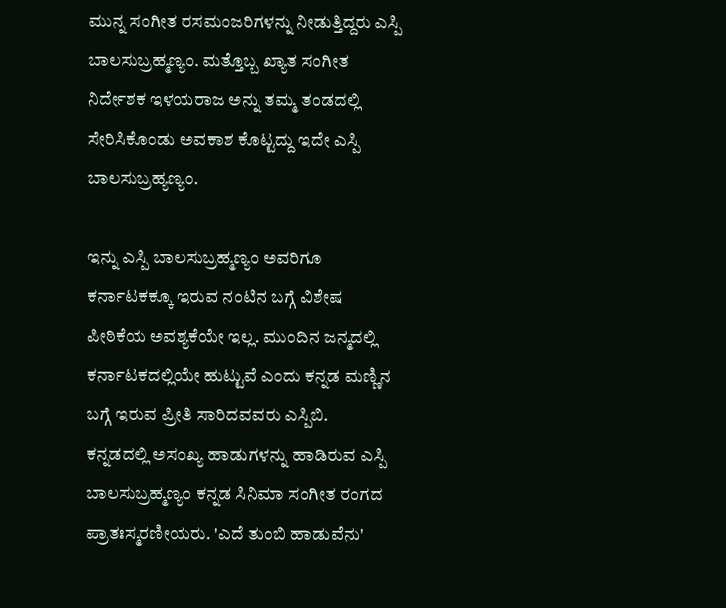ಮುನ್ನ ಸಂಗೀತ ರಸಮಂಜರಿಗಳನ್ನು ನೀಡುತ್ತಿದ್ದರು ಎಸ್ಪಿ ಬಾಲಸುಬ್ರಹ್ಮಣ್ಯಂ. ಮತ್ತೊಬ್ಬ ಖ್ಯಾತ ಸಂಗೀತ ನಿರ್ದೇಶಕ ಇಳಯರಾಜ ಅನ್ನು ತಮ್ಮ ತಂಡದಲ್ಲಿ ಸೇರಿಸಿಕೊಂಡು ಅವಕಾಶ ಕೊಟ್ಟದ್ದು ಇದೇ ಎಸ್ಪಿ ಬಾಲಸುಬ್ರಹ್ಯಣ್ಯಂ.

ಇನ್ನು ಎಸ್ಪಿ ಬಾಲಸುಬ್ರಹ್ಮಣ್ಯಂ ಅವರಿಗೂ ಕರ್ನಾಟಕಕ್ಕೂ ಇರುವ ನಂಟಿನ ಬಗ್ಗೆ ವಿಶೇಷ ಪೀಠಿಕೆಯ ಅವಶ್ಯಕೆಯೇ ಇಲ್ಲ. ಮುಂದಿನ ಜನ್ಮದಲ್ಲಿ ಕರ್ನಾಟಕದಲ್ಲಿಯೇ ಹುಟ್ಟುವೆ ಎಂದು ಕನ್ನಡ ಮಣ್ಣಿನ ಬಗ್ಗೆ ಇರುವ ಪ್ರೀತಿ ಸಾರಿದವವರು ಎಸ್ಪಿಬಿ.
ಕನ್ನಡದಲ್ಲಿ ಅಸಂಖ್ಯ ಹಾಡುಗಳನ್ನು ಹಾಡಿರುವ ಎಸ್ಪಿ ಬಾಲಸುಬ್ರಹ್ಮಣ್ಯಂ ಕನ್ನಡ ಸಿನಿಮಾ ಸಂಗೀತ ರಂಗದ ಪ್ರಾತಃಸ್ಮರಣೀಯರು. 'ಎದೆ ತುಂಬಿ ಹಾಡುವೆನು'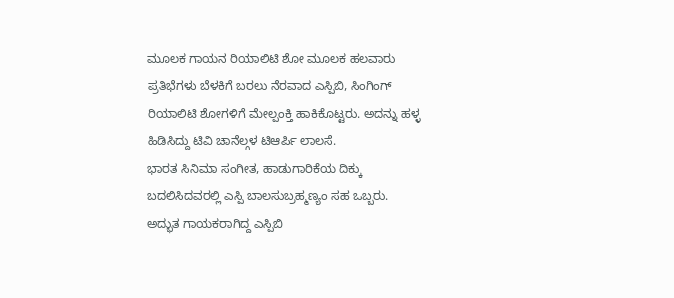ಮೂಲಕ ಗಾಯನ ರಿಯಾಲಿಟಿ ಶೋ ಮೂಲಕ ಹಲವಾರು ಪ್ರತಿಭೆಗಳು ಬೆಳಕಿಗೆ ಬರಲು ನೆರವಾದ ಎಸ್ಪಿಬಿ, ಸಿಂಗಿಂಗ್ ರಿಯಾಲಿಟಿ ಶೋಗಳಿಗೆ ಮೇಲ್ಪಂಕ್ತಿ ಹಾಕಿಕೊಟ್ಟರು. ಅದನ್ನು ಹಳ್ಳ ಹಿಡಿಸಿದ್ದು ಟಿವಿ ಚಾನೆಲ್ಗಳ ಟಿಆರ್ಪಿ ಲಾಲಸೆ.
ಭಾರತ ಸಿನಿಮಾ ಸಂಗೀತ, ಹಾಡುಗಾರಿಕೆಯ ದಿಕ್ಕು ಬದಲಿಸಿದವರಲ್ಲಿ ಎಸ್ಪಿ ಬಾಲಸುಬ್ರಹ್ಮಣ್ಯಂ ಸಹ ಒಬ್ಬರು. ಅದ್ಭುತ ಗಾಯಕರಾಗಿದ್ದ ಎಸ್ಪಿಬಿ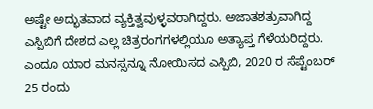ಅಷ್ಟೇ ಅದ್ಭುತವಾದ ವ್ಯಕ್ತಿತ್ವವುಳ್ಳವರಾಗಿದ್ದರು. ಅಜಾತಶತ್ರುವಾಗಿದ್ದ ಎಸ್ಪಿಬಿಗೆ ದೇಶದ ಎಲ್ಲ ಚಿತ್ರರಂಗಗಳಲ್ಲಿಯೂ ಅತ್ಯಾಪ್ತ ಗೆಳೆಯರಿದ್ದರು.
ಎಂದೂ ಯಾರ ಮನಸ್ಸನ್ನೂ ನೋಯಿಸದ ಎಸ್ಪಿಬಿ, 2020 ರ ಸೆಪ್ಟೆಂಬರ್ 25 ರಂದು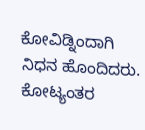ಕೋವಿಡ್ನಿಂದಾಗಿ ನಿಧನ ಹೊಂದಿದರು. ಕೋಟ್ಯಂತರ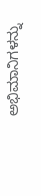ಅಭಿಮಾನಿಗಳನ್ನು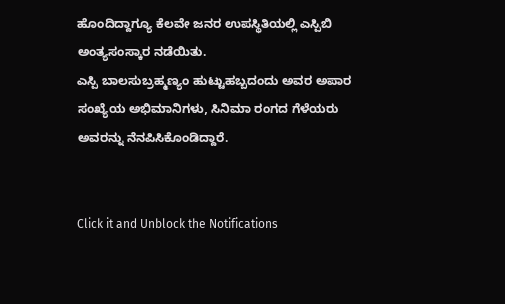ಹೊಂದಿದ್ದಾಗ್ಯೂ ಕೆಲವೇ ಜನರ ಉಪಸ್ಥಿತಿಯಲ್ಲಿ ಎಸ್ಪಿಬಿ ಅಂತ್ಯಸಂಸ್ಕಾರ ನಡೆಯಿತು.
ಎಸ್ಪಿ ಬಾಲಸುಬ್ರಹ್ಮಣ್ಯಂ ಹುಟ್ಟುಹಬ್ಬದಂದು ಅವರ ಅಪಾರ ಸಂಖ್ಯೆಯ ಅಭಿಮಾನಿಗಳು, ಸಿನಿಮಾ ರಂಗದ ಗೆಳೆಯರು ಅವರನ್ನು ನೆನಪಿಸಿಕೊಂಡಿದ್ದಾರೆ.


Click it and Unblock the Notifications